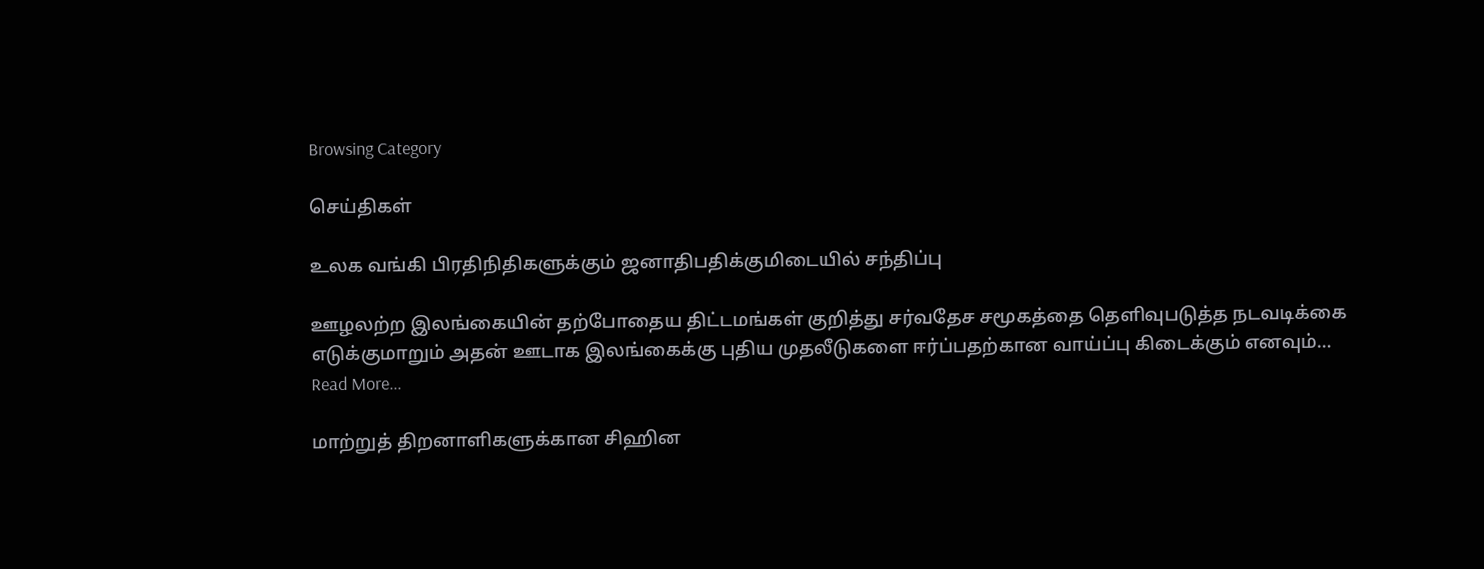Browsing Category

செய்திகள்

உலக வங்கி பிரதிநிதிகளுக்கும் ஜனாதிபதிக்குமிடையில் சந்திப்பு

ஊழலற்ற இலங்கையின் தற்போதைய திட்டமங்கள் குறித்து சர்வதேச சமூகத்தை தெளிவுபடுத்த நடவடிக்கை எடுக்குமாறும் அதன் ஊடாக இலங்கைக்கு புதிய முதலீடுகளை ஈர்ப்பதற்கான வாய்ப்பு கிடைக்கும் எனவும்…
Read More...

மாற்றுத் திறனாளிகளுக்கான சிஹின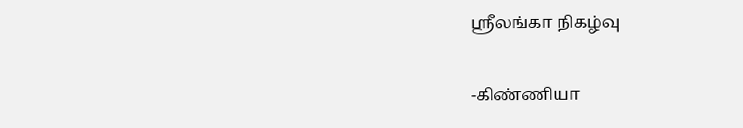ஸ்ரீலங்கா நிகழ்வு

-கிண்ணியா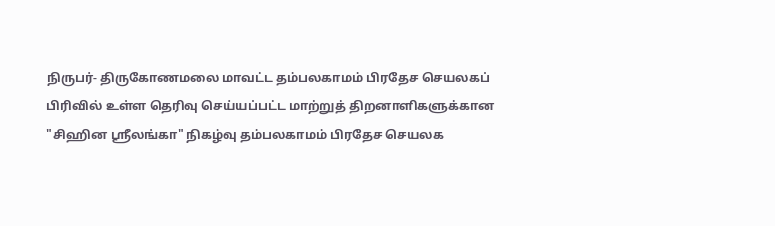நிருபர்- திருகோணமலை மாவட்ட தம்பலகாமம் பிரதேச செயலகப் பிரிவில் உள்ள தெரிவு செய்யப்பட்ட மாற்றுத் திறனாளிகளுக்கான "சிஹின ஸ்ரீலங்கா" நிகழ்வு தம்பலகாமம் பிரதேச செயலக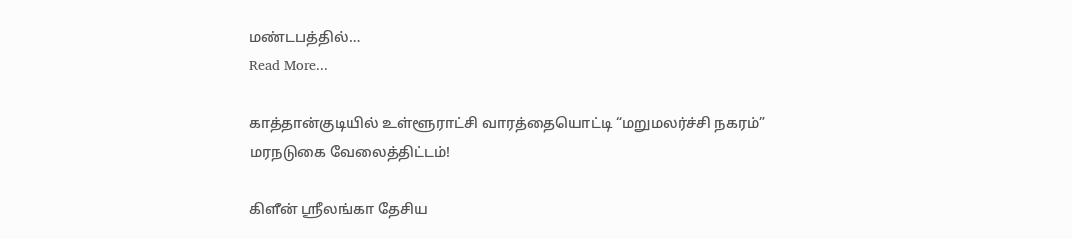மண்டபத்தில்…
Read More...

காத்தான்குடியில் உள்ளூராட்சி வாரத்தையொட்டி “மறுமலர்ச்சி நகரம்” மரநடுகை வேலைத்திட்டம்!

கிளீன் ஸ்ரீலங்கா தேசிய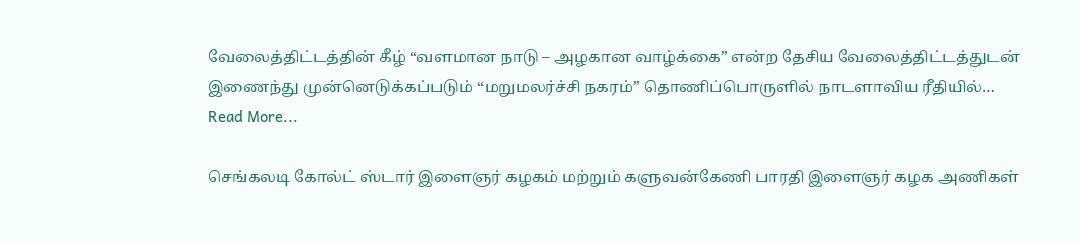வேலைத்திட்டத்தின் கீழ் “வளமான நாடு – அழகான வாழ்க்கை” என்ற தேசிய வேலைத்திட்டத்துடன் இணைந்து முன்னெடுக்கப்படும் “மறுமலர்ச்சி நகரம்” தொணிப்பொருளில் நாடளாவிய ரீதியில்…
Read More...

செங்கலடி கோல்ட் ஸ்டார் இளைஞர் கழகம் மற்றும் களுவன்கேணி பாரதி இளைஞர் கழக அணிகள்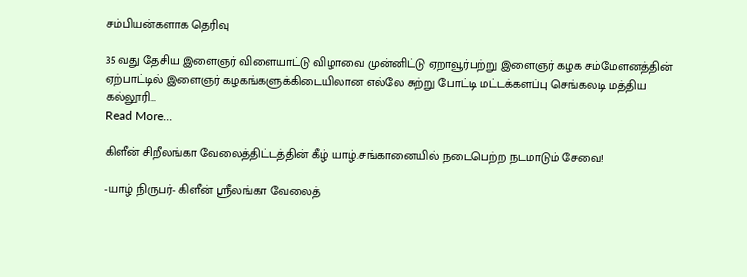சம்பியன்களாக தெரிவு

35 வது தேசிய இளைஞர் விளையாட்டு விழாவை முன்னிட்டு ஏறாவூர்பற்று இளைஞர் கழக சம்மேளனத்தின் ஏற்பாட்டில் இளைஞர் கழகங்களுக்கிடையிலான எல்லே சுற்று போட்டி மட்டக்களப்பு செங்கலடி மத்திய கல்லூரி…
Read More...

கிளீன் சிறீலங்கா வேலைத்திட்டத்தின் கீழ் யாழ்.சங்கானையில் நடைபெற்ற நடமாடும் சேவை!

-யாழ் நிருபர்- கிளீன் ஸ்ரீலங்கா வேலைத்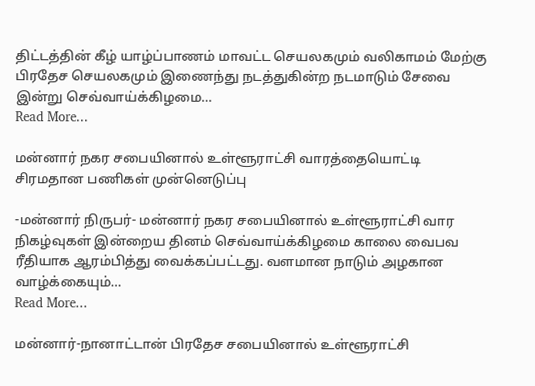திட்டத்தின் கீழ் யாழ்ப்பாணம் மாவட்ட செயலகமும் வலிகாமம் மேற்கு பிரதேச செயலகமும் இணைந்து நடத்துகின்ற நடமாடும் சேவை இன்று செவ்வாய்க்கிழமை…
Read More...

மன்னார் நகர சபையினால் உள்ளூராட்சி வாரத்தையொட்டி சிரமதான பணிகள் முன்னெடுப்பு

-மன்னார் நிருபர்- மன்னார் நகர சபையினால் உள்ளூராட்சி வார நிகழ்வுகள் இன்றைய தினம் செவ்வாய்க்கிழமை காலை வைபவ ரீதியாக ஆரம்பித்து வைக்கப்பட்டது. வளமான நாடும் அழகான வாழ்க்கையும்…
Read More...

மன்னார்-நானாட்டான் பிரதேச சபையினால் உள்ளூராட்சி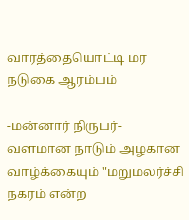வாரத்தையொட்டி மர நடுகை ஆரம்பம்

-மன்னார் நிருபர்- வளமான நாடும் அழகான வாழ்க்கையும் "மறுமலர்ச்சி நகரம் என்ற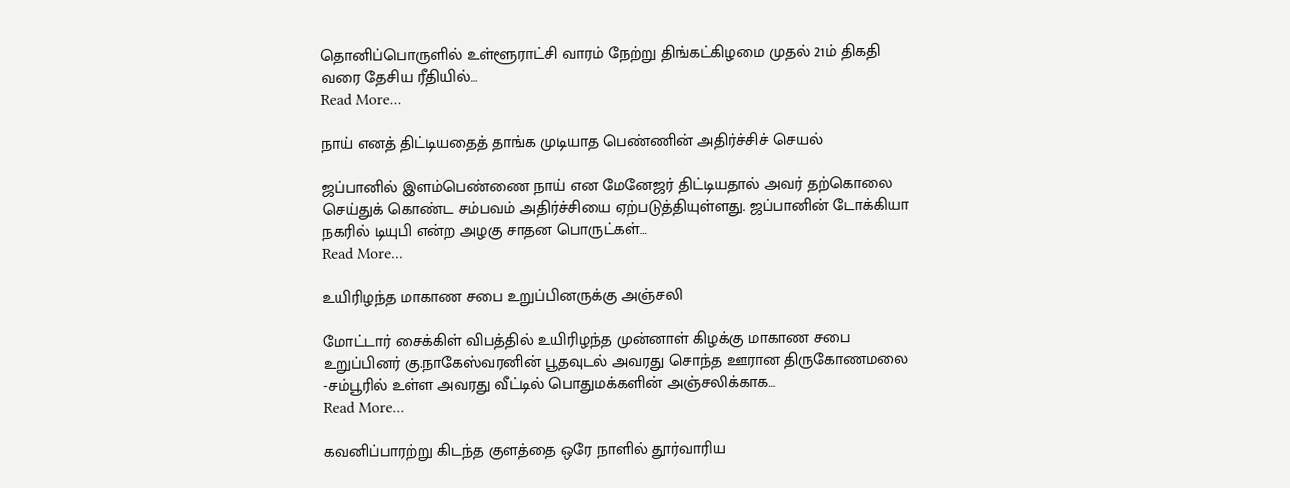தொனிப்பொருளில் உள்ளூராட்சி வாரம் நேற்று திங்கட்கிழமை முதல் 21ம் திகதி வரை தேசிய ரீதியில்…
Read More...

நாய் எனத் திட்டியதைத் தாங்க முடியாத பெண்ணின் அதிர்ச்சிச் செயல்

ஜப்பானில் இளம்பெண்ணை நாய் என மேனேஜர் திட்டியதால் அவர் தற்கொலை செய்துக் கொண்ட சம்பவம் அதிர்ச்சியை ஏற்படுத்தியுள்ளது. ஜப்பானின் டோக்கியா நகரில் டியுபி என்ற அழகு சாதன பொருட்கள்…
Read More...

உயிரிழந்த மாகாண சபை உறுப்பினருக்கு அஞ்சலி

மோட்டார் சைக்கிள் விபத்தில் உயிரிழந்த முன்னாள் கிழக்கு மாகாண சபை உறுப்பினர் கு.நாகேஸ்வரனின் பூதவுடல் அவரது சொந்த ஊரான திருகோணமலை -சம்பூரில் உள்ள அவரது வீட்டில் பொதுமக்களின் அஞ்சலிக்காக…
Read More...

கவனிப்பாரற்று கிடந்த குளத்தை ஒரே நாளில் தூர்வாரிய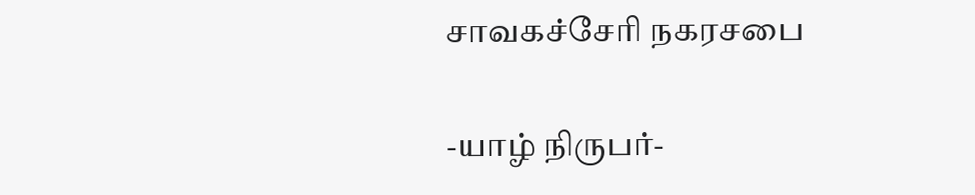சாவகச்சேரி நகரசபை

-யாழ் நிருபர்-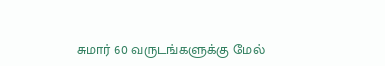சுமார் 60 வருடங்களுக்கு மேல்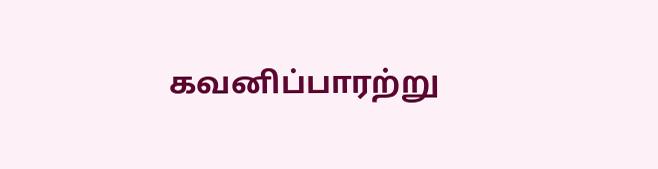கவனிப்பாரற்று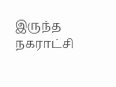இருந்த நகராட்சி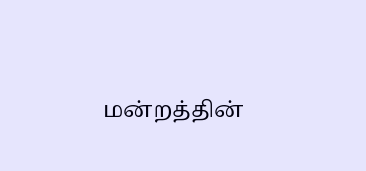மன்றத்தின்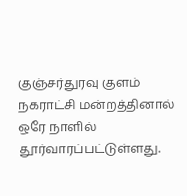குஞ்சர்துரவு குளம் நகராட்சி மன்றத்தினால் ஒரே நாளில் தூர்வாரப்பட்டுள்ளது.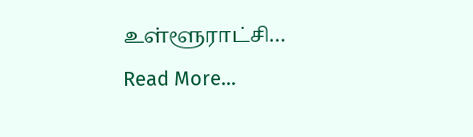உள்ளூராட்சி…
Read More...